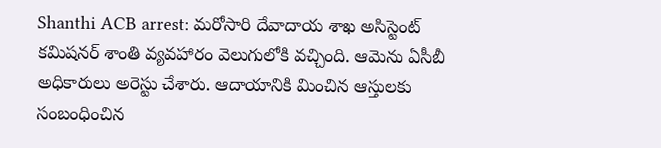Shanthi ACB arrest: మరోసారి దేవాదాయ శాఖ అసిస్టెంట్ కమిషనర్ శాంతి వ్యవహారం వెలుగులోకి వచ్చింది. ఆమెను ఏసీబీ అధికారులు అరెస్టు చేశారు. ఆదాయానికి మించిన ఆస్తులకు సంబంధించిన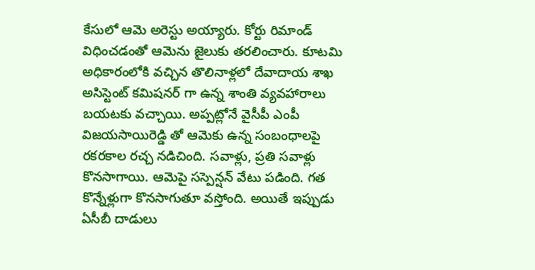కేసులో ఆమె అరెస్టు అయ్యారు. కోర్టు రిమాండ్ విధించడంతో ఆమెను జైలుకు తరలించారు. కూటమి అధికారంలోకి వచ్చిన తొలినాళ్లలో దేవాదాయ శాఖ అసిస్టెంట్ కమిషనర్ గా ఉన్న శాంతి వ్యవహారాలు బయటకు వచ్చాయి. అప్పట్లోనే వైసీపీ ఎంపీ విజయసాయిరెడ్డి తో ఆమెకు ఉన్న సంబంధాలపై రకరకాల రచ్చ నడిచింది. సవాళ్లు, ప్రతి సవాళ్లు కొనసాగాయి. ఆమెపై సస్పెన్షన్ వేటు పడింది. గత కొన్నేళ్లుగా కొనసాగుతూ వస్తోంది. అయితే ఇప్పుడు ఏసీబీ దాడులు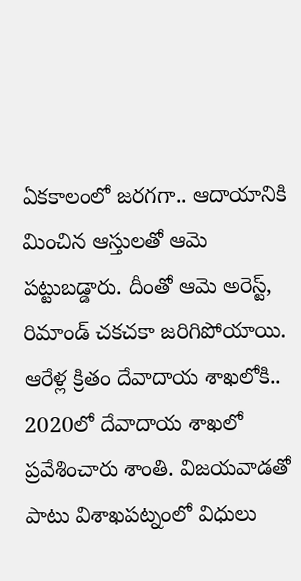ఏకకాలంలో జరగగా.. ఆదాయానికి మించిన ఆస్తులతో ఆమె పట్టుబడ్డారు. దీంతో ఆమె అరెస్ట్, రిమాండ్ చకచకా జరిగిపోయాయి.
ఆరేళ్ల క్రితం దేవాదాయ శాఖలోకి..
2020లో దేవాదాయ శాఖలో ప్రవేశించారు శాంతి. విజయవాడతో పాటు విశాఖపట్నంలో విధులు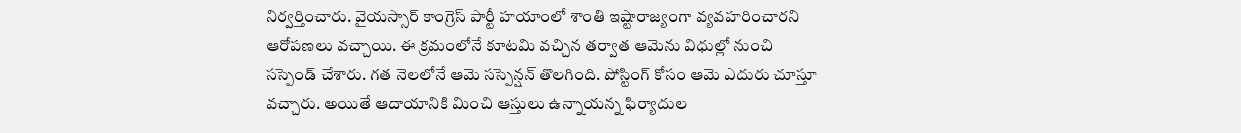నిర్వర్తించారు. వైయస్సార్ కాంగ్రెస్ పార్టీ హయాంలో శాంతి ఇష్టారాజ్యంగా వ్యవహరించారని ఆరోపణలు వచ్చాయి. ఈ క్రమంలోనే కూటమి వచ్చిన తర్వాత ఆమెను విధుల్లో నుంచి సస్పెండ్ చేశారు. గత నెలలోనే ఆమె సస్పెన్షన్ తొలగింది. పోస్టింగ్ కోసం ఆమె ఎదురు చూస్తూ వచ్చారు. అయితే ఆదాయానికి మించి ఆస్తులు ఉన్నాయన్న ఫిర్యాదుల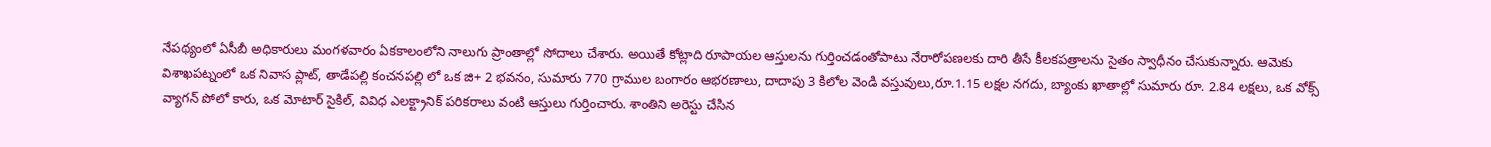నేపథ్యంలో ఏసీబీ అధికారులు మంగళవారం ఏకకాలంలోని నాలుగు ప్రాంతాల్లో సోదాలు చేశారు. అయితే కోట్లాది రూపాయల ఆస్తులను గుర్తించడంతోపాటు నేరారోపణలకు దారి తీసే కీలకపత్రాలను సైతం స్వాధీనం చేసుకున్నారు. ఆమెకు విశాఖపట్నంలో ఒక నివాస ప్లాట్, తాడేపల్లి కంచనపల్లి లో ఒక జి+ 2 భవనం, సుమారు 770 గ్రాముల బంగారం ఆభరణాలు, దాదాపు 3 కిలోల వెండి వస్తువులు,రూ.1.15 లక్షల నగదు, బ్యాంకు ఖాతాల్లో సుమారు రూ. 2.84 లక్షలు, ఒక వోక్స్ వ్యాగన్ పోలో కారు, ఒక మోటార్ సైకిల్, వివిధ ఎలక్ట్రానిక్ పరికరాలు వంటి ఆస్తులు గుర్తించారు. శాంతిని అరెస్టు చేసిన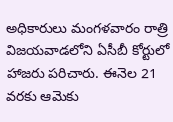అధికారులు మంగళవారం రాత్రి విజయవాడలోని ఏసీబీ కోర్టులో హాజరు పరిచారు. ఈనెల 21 వరకు ఆమెకు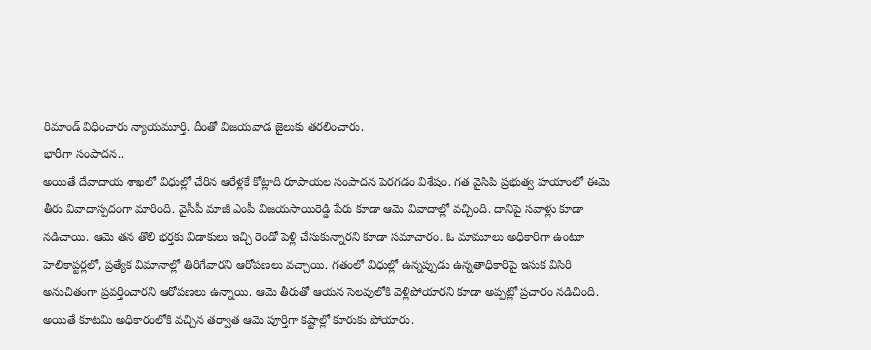రిమాండ్ విధించారు న్యాయమూర్తి. దీంతో విజయవాడ జైలుకు తరలించారు.
భారీగా సంపాదన..
అయితే దేవాదాయ శాఖలో విధుల్లో చేరిన ఆరేళ్లకే కోట్లాది రూపాయల సంపాదన పెరగడం విశేషం. గత వైసిపి ప్రభుత్వ హయాంలో ఈమె తీరు వివాదాస్పదంగా మారింది. వైసీపీ మాజీ ఎంపీ విజయసాయిరెడ్డి పేరు కూడా ఆమె వివాదాల్లో వచ్చింది. దానిపై సవాళ్లు కూడా నడిచాయి. ఆమె తన తొలి భర్తకు విడాకులు ఇచ్చి రెండో పెళ్లి చేసుకున్నారని కూడా సమాచారం. ఓ మామూలు అధికారిగా ఉంటూ హెలికాప్టర్లలో, ప్రత్యేక విమానాల్లో తిరిగేవారని ఆరోపణలు వచ్చాయి. గతంలో విధుల్లో ఉన్నప్పుడు ఉన్నతాధికారిపై ఇసుక విసిరి అనుచితంగా ప్రవర్తించారని ఆరోపణలు ఉన్నాయి. ఆమె తీరుతో ఆయన సెలవులోకి వెళ్లిపోయారని కూడా అప్పట్లో ప్రచారం నడిచింది. అయితే కూటమి అధికారంలోకి వచ్చిన తర్వాత ఆమె పూర్తిగా కష్టాల్లో కూరుకు పోయారు.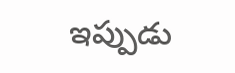ఇప్పుడు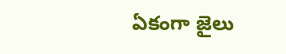ఏకంగా జైలు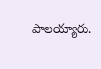పాలయ్యారు.